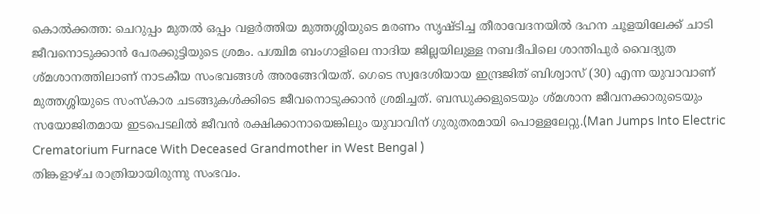കൊൽക്കത്ത: ചെറുപ്പം മുതൽ ഒപ്പം വളർത്തിയ മുത്തശ്ശിയുടെ മരണം സൃഷ്ടിച്ച തീരാവേദനയിൽ ദഹന ചൂളയിലേക്ക് ചാടി ജീവനൊടുക്കാൻ പേരക്കുട്ടിയുടെ ശ്രമം. പശ്ചിമ ബംഗാളിലെ നാദിയ ജില്ലയിലുള്ള നബദീപിലെ ശാന്തിപുർ വൈദ്യുത ശ്മശാനത്തിലാണ് നാടകീയ സംഭവങ്ങൾ അരങ്ങേറിയത്. ഗെടെ സ്വദേശിയായ ഇന്ദ്രജിത് ബിശ്വാസ് (30) എന്ന യുവാവാണ് മുത്തശ്ശിയുടെ സംസ്കാര ചടങ്ങുകൾക്കിടെ ജീവനൊടുക്കാൻ ശ്രമിച്ചത്. ബന്ധുക്കളുടെയും ശ്മശാന ജീവനക്കാരുടെയും സയോജിതമായ ഇടപെടലിൽ ജീവൻ രക്ഷിക്കാനായെങ്കിലും യുവാവിന് ഗുരുതരമായി പൊള്ളലേറ്റു.(Man Jumps Into Electric Crematorium Furnace With Deceased Grandmother in West Bengal )
തിങ്കളാഴ്ച രാത്രിയായിരുന്നു സംഭവം.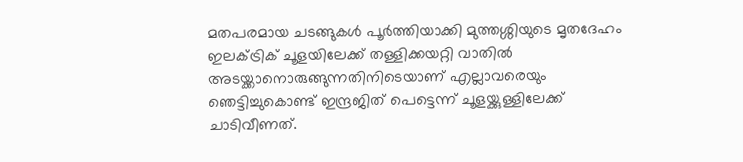മതപരമായ ചടങ്ങുകൾ പൂർത്തിയാക്കി മുത്തശ്ശിയുടെ മൃതദേഹം ഇലക്ട്രിക് ചൂളയിലേക്ക് തള്ളിക്കയറ്റി വാതിൽ അടയ്ക്കാനൊരുങ്ങുന്നതിനിടെയാണ് എല്ലാവരെയും ഞെട്ടിച്ചുകൊണ്ട് ഇന്ദ്രജിത് പെട്ടെന്ന് ചൂളയ്ക്കുള്ളിലേക്ക് ചാടിവീണത്.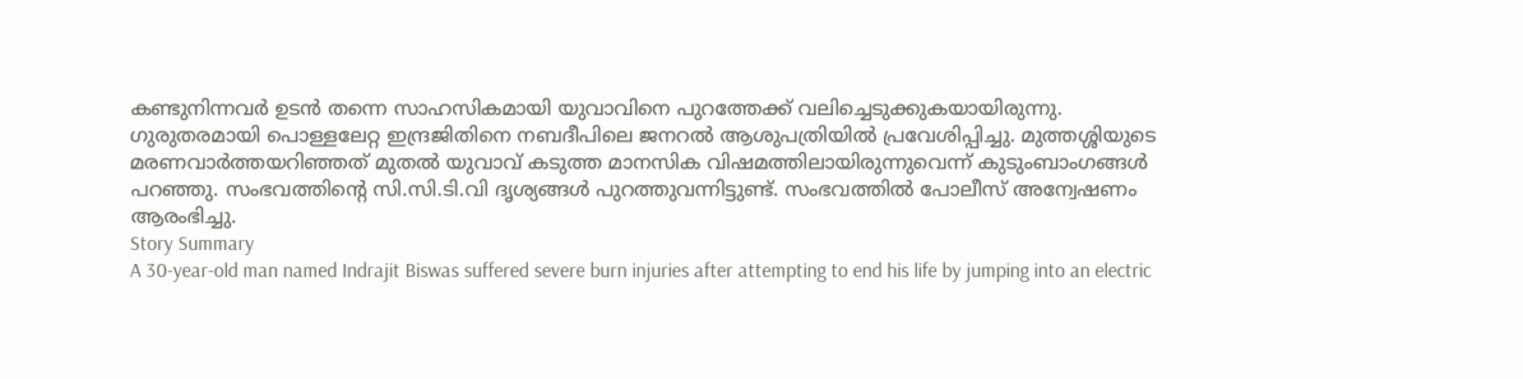കണ്ടുനിന്നവർ ഉടൻ തന്നെ സാഹസികമായി യുവാവിനെ പുറത്തേക്ക് വലിച്ചെടുക്കുകയായിരുന്നു.
ഗുരുതരമായി പൊള്ളലേറ്റ ഇന്ദ്രജിതിനെ നബദീപിലെ ജനറൽ ആശുപത്രിയിൽ പ്രവേശിപ്പിച്ചു. മുത്തശ്ശിയുടെ മരണവാർത്തയറിഞ്ഞത് മുതൽ യുവാവ് കടുത്ത മാനസിക വിഷമത്തിലായിരുന്നുവെന്ന് കുടുംബാംഗങ്ങൾ പറഞ്ഞു. സംഭവത്തിന്റെ സി.സി.ടി.വി ദൃശ്യങ്ങൾ പുറത്തുവന്നിട്ടുണ്ട്. സംഭവത്തിൽ പോലീസ് അന്വേഷണം ആരംഭിച്ചു.
Story Summary
A 30-year-old man named Indrajit Biswas suffered severe burn injuries after attempting to end his life by jumping into an electric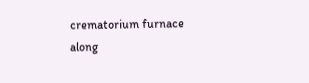crematorium furnace along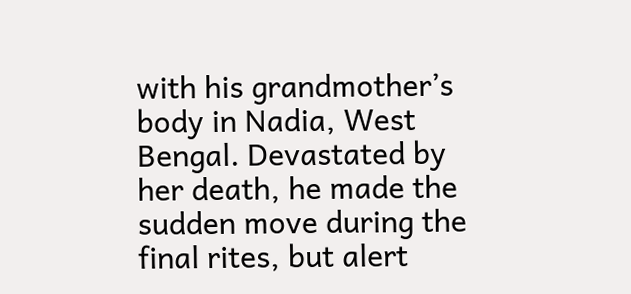with his grandmother’s body in Nadia, West Bengal. Devastated by her death, he made the sudden move during the final rites, but alert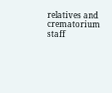relatives and crematorium staff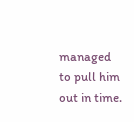managed to pull him out in time.